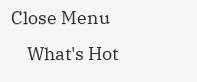Close Menu
    What's Hot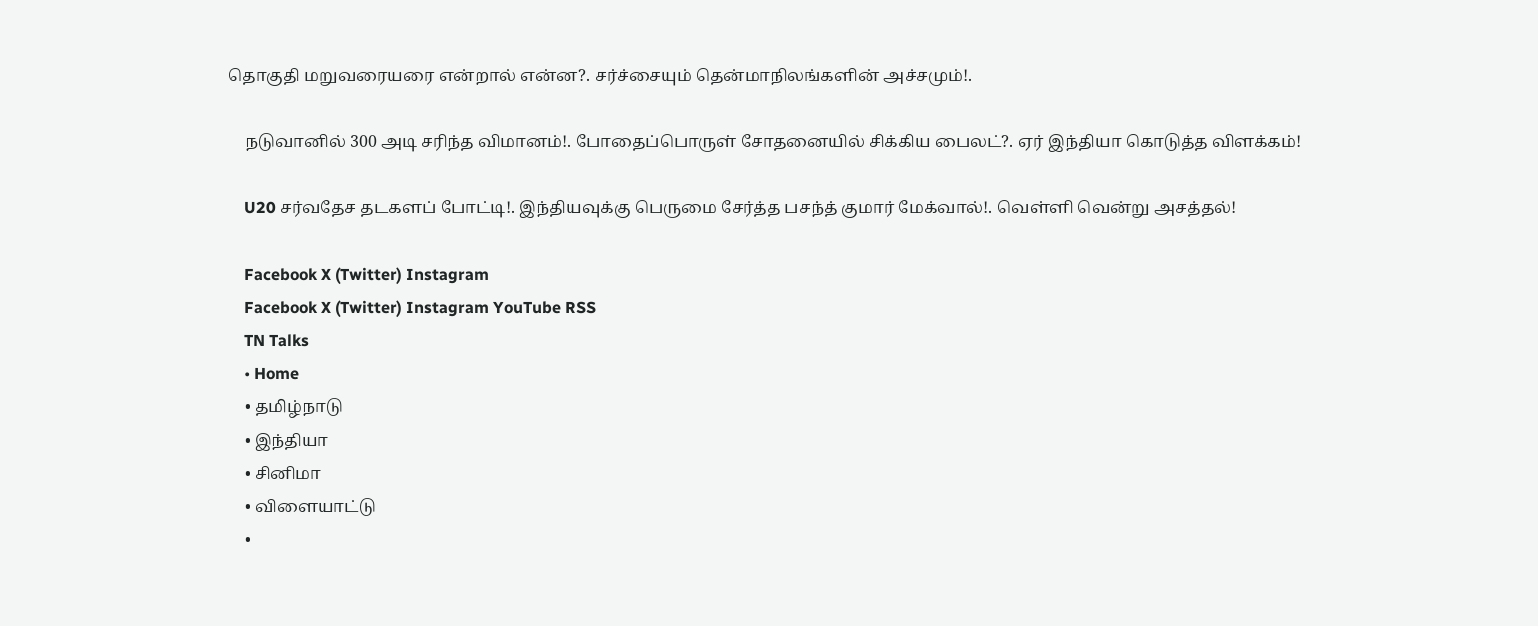தொகுதி மறுவரையரை என்றால் என்ன?. சர்ச்சையும் தென்மாநிலங்களின் அச்சமும்!.

    நடுவானில் 300 அடி சரிந்த விமானம்!. போதைப்பொருள் சோதனையில் சிக்கிய பைலட்?. ஏர் இந்தியா கொடுத்த விளக்கம்!

    U20 சர்வதேச தடகளப் போட்டி!. இந்தியவுக்கு பெருமை சேர்த்த பசந்த் குமார் மேக்வால்!. வெள்ளி வென்று அசத்தல்!

    Facebook X (Twitter) Instagram
    Facebook X (Twitter) Instagram YouTube RSS
    TN Talks
    • Home
    • தமிழ்நாடு
    • இந்தியா
    • சினிமா
    • விளையாட்டு
    •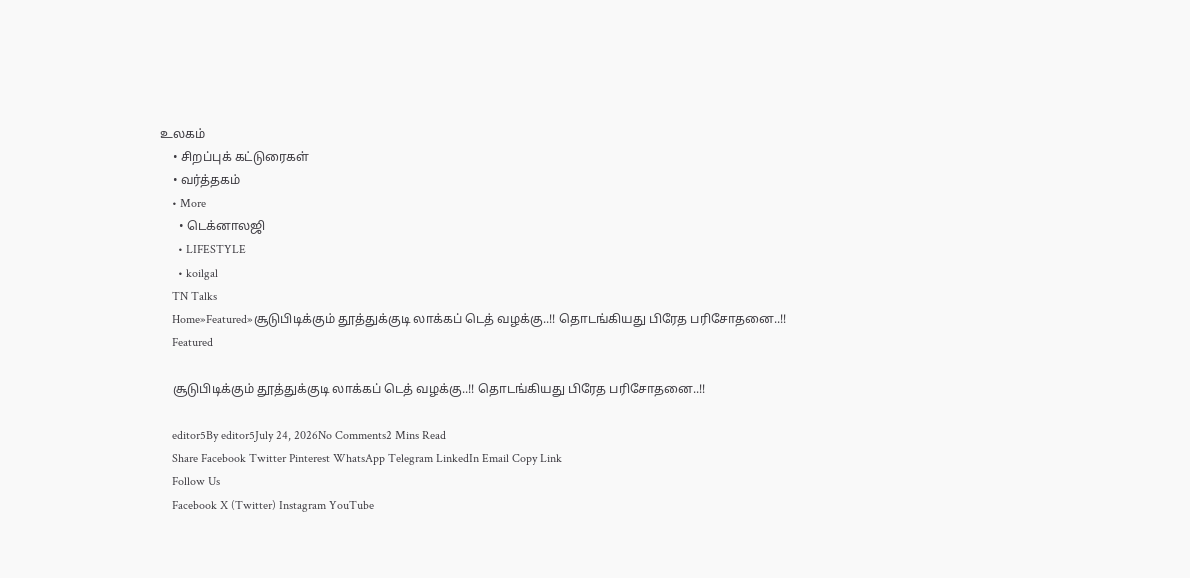உலகம்
    • சிறப்புக் கட்டுரைகள்
    • வர்த்தகம்
    • More
      • டெக்னாலஜி
      • LIFESTYLE
      • koilgal
    TN Talks
    Home»Featured»சூடுபிடிக்கும் தூத்துக்குடி லாக்கப் டெத் வழக்கு..!! தொடங்கியது பிரேத பரிசோதனை..!!
    Featured

    சூடுபிடிக்கும் தூத்துக்குடி லாக்கப் டெத் வழக்கு..!! தொடங்கியது பிரேத பரிசோதனை..!!

    editor5By editor5July 24, 2026No Comments2 Mins Read
    Share Facebook Twitter Pinterest WhatsApp Telegram LinkedIn Email Copy Link
    Follow Us
    Facebook X (Twitter) Instagram YouTube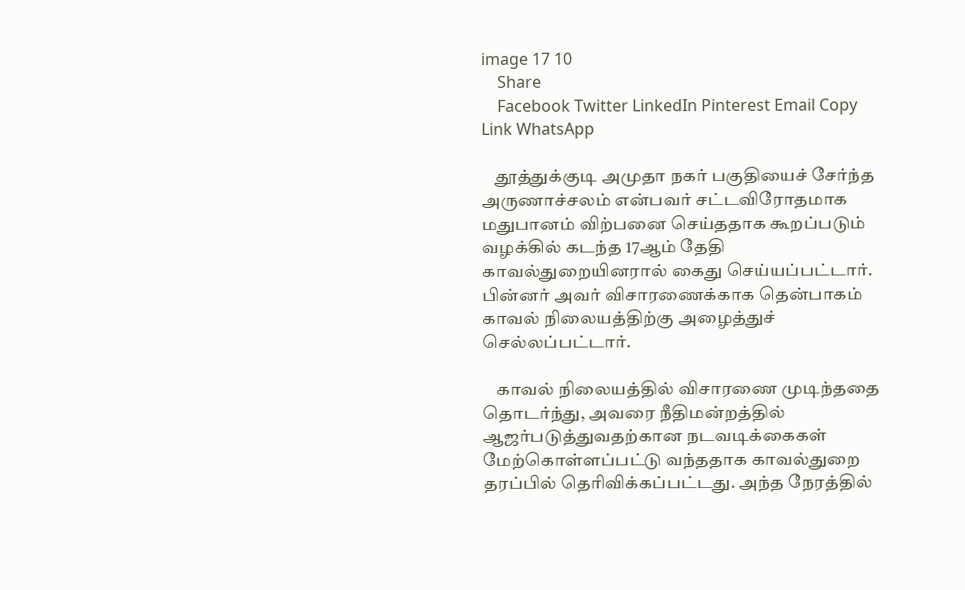image 17 10
    Share
    Facebook Twitter LinkedIn Pinterest Email Copy Link WhatsApp

    தூத்துக்குடி அமுதா நகர் பகுதியைச் சேர்ந்த அருணாச்சலம் என்பவர் சட்டவிரோதமாக மதுபானம் விற்பனை செய்ததாக கூறப்படும் வழக்கில் கடந்த 17ஆம் தேதி காவல்துறையினரால் கைது செய்யப்பட்டார். பின்னர் அவர் விசாரணைக்காக தென்பாகம் காவல் நிலையத்திற்கு அழைத்துச் செல்லப்பட்டார்.

    காவல் நிலையத்தில் விசாரணை முடிந்ததை தொடர்ந்து, அவரை நீதிமன்றத்தில் ஆஜர்படுத்துவதற்கான நடவடிக்கைகள் மேற்கொள்ளப்பட்டு வந்ததாக காவல்துறை தரப்பில் தெரிவிக்கப்பட்டது. அந்த நேரத்தில்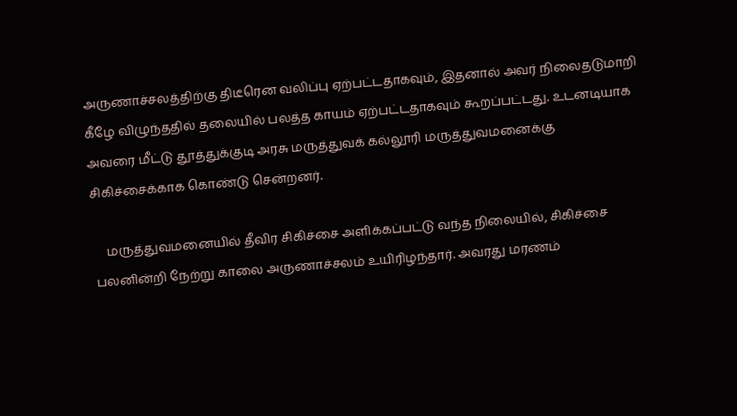அருணாச்சலத்திற்கு திடீரென வலிப்பு ஏற்பட்டதாகவும், இதனால் அவர் நிலைதடுமாறி கீழே விழுந்ததில் தலையில் பலத்த காயம் ஏற்பட்டதாகவும் கூறப்பட்டது. உடனடியாக அவரை மீட்டு தூத்துக்குடி அரசு மருத்துவக் கல்லூரி மருத்துவமனைக்கு சிகிச்சைக்காக கொண்டு சென்றனர்.

    மருத்துவமனையில் தீவிர சிகிச்சை அளிக்கப்பட்டு வந்த நிலையில், சிகிச்சை பலனின்றி நேற்று காலை அருணாச்சலம் உயிரிழந்தார். அவரது மரணம்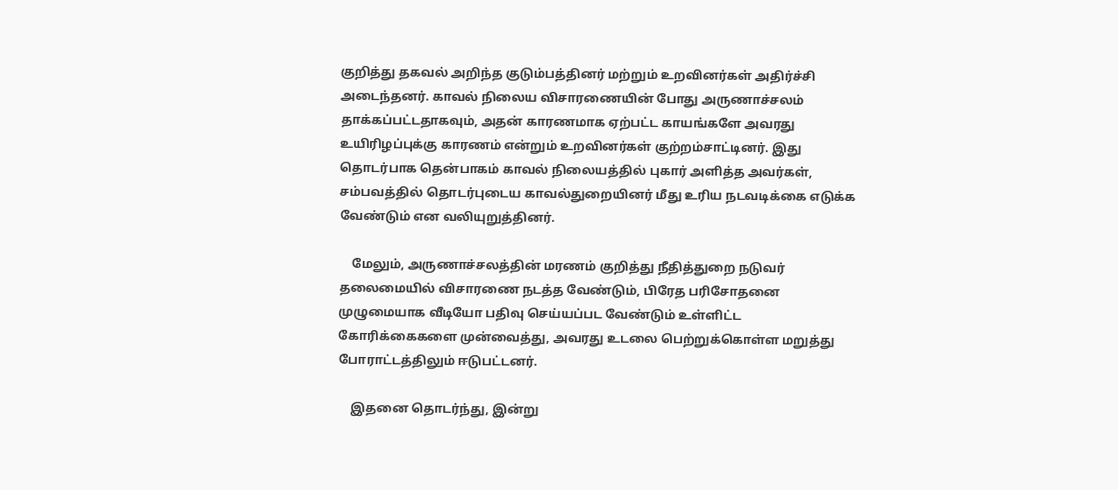குறித்து தகவல் அறிந்த குடும்பத்தினர் மற்றும் உறவினர்கள் அதிர்ச்சி அடைந்தனர். காவல் நிலைய விசாரணையின் போது அருணாச்சலம் தாக்கப்பட்டதாகவும், அதன் காரணமாக ஏற்பட்ட காயங்களே அவரது உயிரிழப்புக்கு காரணம் என்றும் உறவினர்கள் குற்றம்சாட்டினர். இது தொடர்பாக தென்பாகம் காவல் நிலையத்தில் புகார் அளித்த அவர்கள், சம்பவத்தில் தொடர்புடைய காவல்துறையினர் மீது உரிய நடவடிக்கை எடுக்க வேண்டும் என வலியுறுத்தினர்.

    மேலும், அருணாச்சலத்தின் மரணம் குறித்து நீதித்துறை நடுவர் தலைமையில் விசாரணை நடத்த வேண்டும், பிரேத பரிசோதனை முழுமையாக வீடியோ பதிவு செய்யப்பட வேண்டும் உள்ளிட்ட கோரிக்கைகளை முன்வைத்து, அவரது உடலை பெற்றுக்கொள்ள மறுத்து போராட்டத்திலும் ஈடுபட்டனர்.

    இதனை தொடர்ந்து, இன்று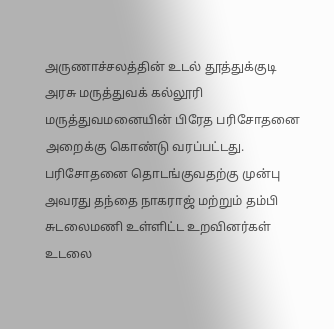அருணாச்சலத்தின் உடல் தூத்துக்குடி அரசு மருத்துவக் கல்லூரி மருத்துவமனையின் பிரேத பரிசோதனை அறைக்கு கொண்டு வரப்பட்டது. பரிசோதனை தொடங்குவதற்கு முன்பு அவரது தந்தை நாகராஜ் மற்றும் தம்பி சுடலைமணி உள்ளிட்ட உறவினர்கள் உடலை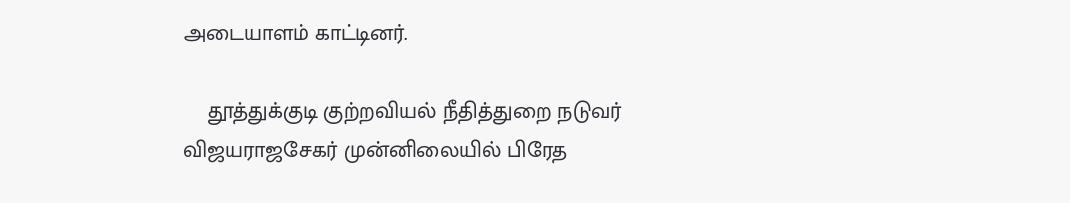அடையாளம் காட்டினர்.

    தூத்துக்குடி குற்றவியல் நீதித்துறை நடுவர் விஜயராஜசேகர் முன்னிலையில் பிரேத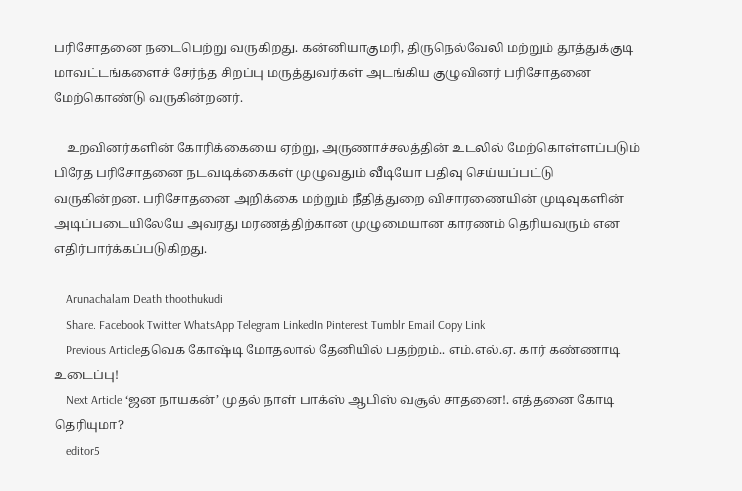பரிசோதனை நடைபெற்று வருகிறது. கன்னியாகுமரி, திருநெல்வேலி மற்றும் தூத்துக்குடி மாவட்டங்களைச் சேர்ந்த சிறப்பு மருத்துவர்கள் அடங்கிய குழுவினர் பரிசோதனை மேற்கொண்டு வருகின்றனர்.

    உறவினர்களின் கோரிக்கையை ஏற்று, அருணாச்சலத்தின் உடலில் மேற்கொள்ளப்படும் பிரேத பரிசோதனை நடவடிக்கைகள் முழுவதும் வீடியோ பதிவு செய்யப்பட்டு வருகின்றன. பரிசோதனை அறிக்கை மற்றும் நீதித்துறை விசாரணையின் முடிவுகளின் அடிப்படையிலேயே அவரது மரணத்திற்கான முழுமையான காரணம் தெரியவரும் என எதிர்பார்க்கப்படுகிறது.

    Arunachalam Death thoothukudi
    Share. Facebook Twitter WhatsApp Telegram LinkedIn Pinterest Tumblr Email Copy Link
    Previous Articleதவெக கோஷ்டி மோதலால் தேனியில் பதற்றம்.. எம்.எல்.ஏ. கார் கண்ணாடி உடைப்பு!
    Next Article ‘ஜன நாயகன்’ முதல் நாள் பாக்ஸ் ஆபிஸ் வசூல் சாதனை!. எத்தனை கோடி தெரியுமா?
    editor5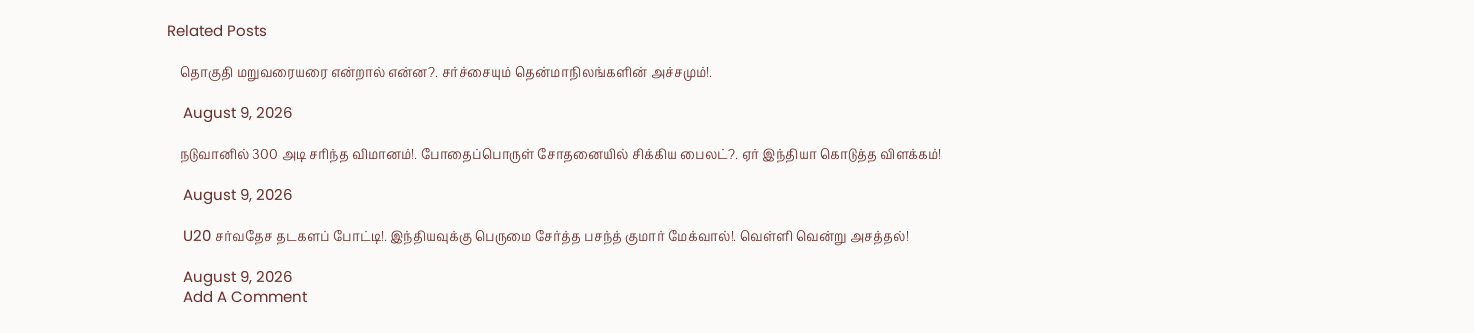Related Posts

    தொகுதி மறுவரையரை என்றால் என்ன?. சர்ச்சையும் தென்மாநிலங்களின் அச்சமும்!.

    August 9, 2026

    நடுவானில் 300 அடி சரிந்த விமானம்!. போதைப்பொருள் சோதனையில் சிக்கிய பைலட்?. ஏர் இந்தியா கொடுத்த விளக்கம்!

    August 9, 2026

    U20 சர்வதேச தடகளப் போட்டி!. இந்தியவுக்கு பெருமை சேர்த்த பசந்த் குமார் மேக்வால்!. வெள்ளி வென்று அசத்தல்!

    August 9, 2026
    Add A Comment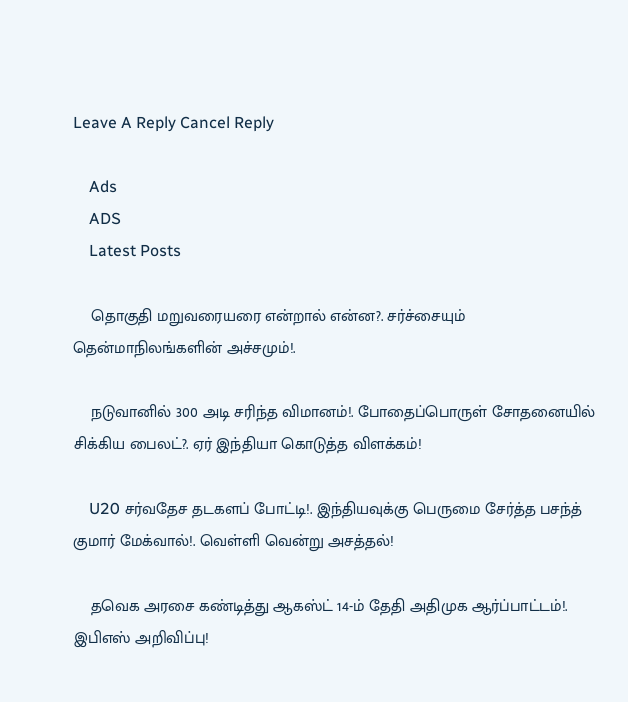Leave A Reply Cancel Reply

    Ads
    ADS
    Latest Posts

    தொகுதி மறுவரையரை என்றால் என்ன?. சர்ச்சையும் தென்மாநிலங்களின் அச்சமும்!.

    நடுவானில் 300 அடி சரிந்த விமானம்!. போதைப்பொருள் சோதனையில் சிக்கிய பைலட்?. ஏர் இந்தியா கொடுத்த விளக்கம்!

    U20 சர்வதேச தடகளப் போட்டி!. இந்தியவுக்கு பெருமை சேர்த்த பசந்த் குமார் மேக்வால்!. வெள்ளி வென்று அசத்தல்!

    தவெக அரசை கண்டித்து ஆகஸ்ட் 14-ம் தேதி அதிமுக ஆர்ப்பாட்டம்!. இபிஎஸ் அறிவிப்பு!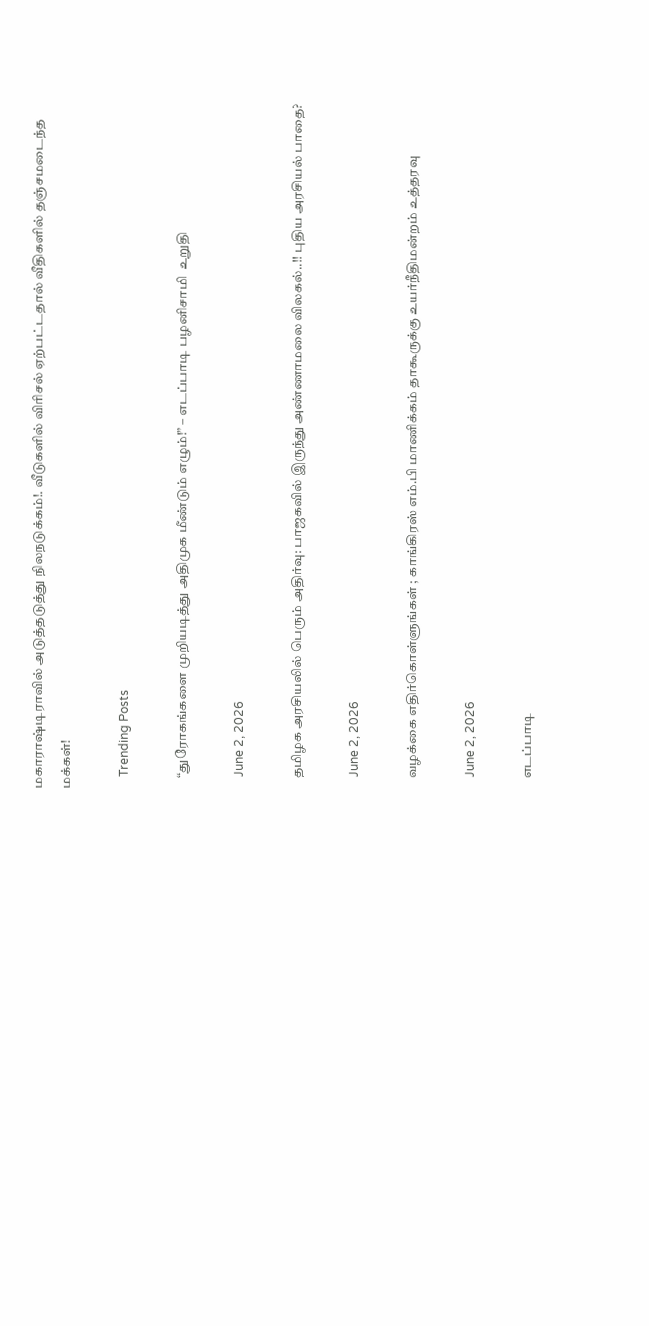மகாராஷ்டிராவில் அடுத்தடுத்து நிலநடுக்கம்!. வீடுகளில் விரிசல் ஏற்பட்டதால் வீதிகளில் தஞ்சமடைந்த மக்கள்!

    Trending Posts

    “துரோகங்களை முறியடித்து அதிமுக மீண்டும் எழும்!” – எடப்பாடி பழனிசாமி  உறுதி

    June 2, 2026

    தமிழக அரசியலில் பெரும் அதிர்வு: பாஜகவில் இருந்து அண்ணாமலை விலகல்..!! புதிய அரசியல் பாதை?

    June 2, 2026

    வழக்கை எதிர்கொள்ளுங்கள் ; காங்கிரஸ் எம்.பி மாணிக்கம் தாகூருக்கு உயர்நீதிமன்றம் உத்தரவு

    June 2, 2026

    எடப்பாடி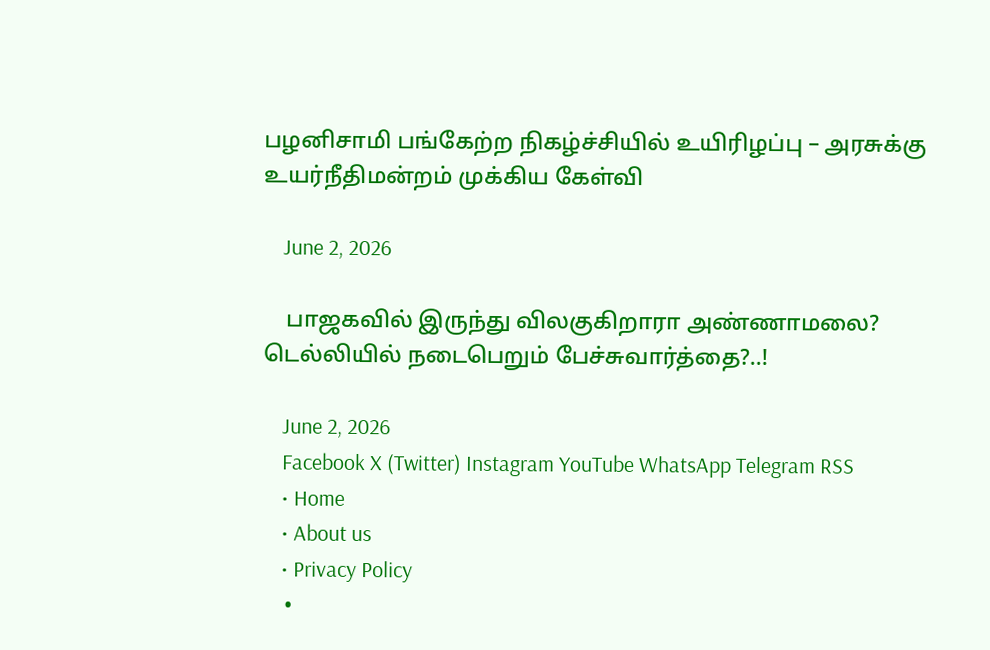பழனிசாமி பங்கேற்ற நிகழ்ச்சியில் உயிரிழப்பு – அரசுக்கு உயர்நீதிமன்றம் முக்கிய கேள்வி

    June 2, 2026

    பாஜகவில் இருந்து விலகுகிறாரா அண்ணாமலை? டெல்லியில் நடைபெறும் பேச்சுவார்த்தை?..!

    June 2, 2026
    Facebook X (Twitter) Instagram YouTube WhatsApp Telegram RSS
    • Home
    • About us
    • Privacy Policy
    •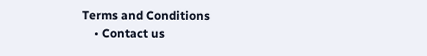Terms and Conditions
    • Contact us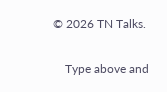© 2026 TN Talks.

    Type above and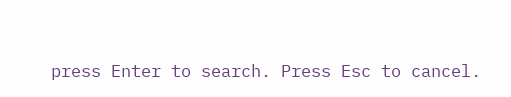press Enter to search. Press Esc to cancel.